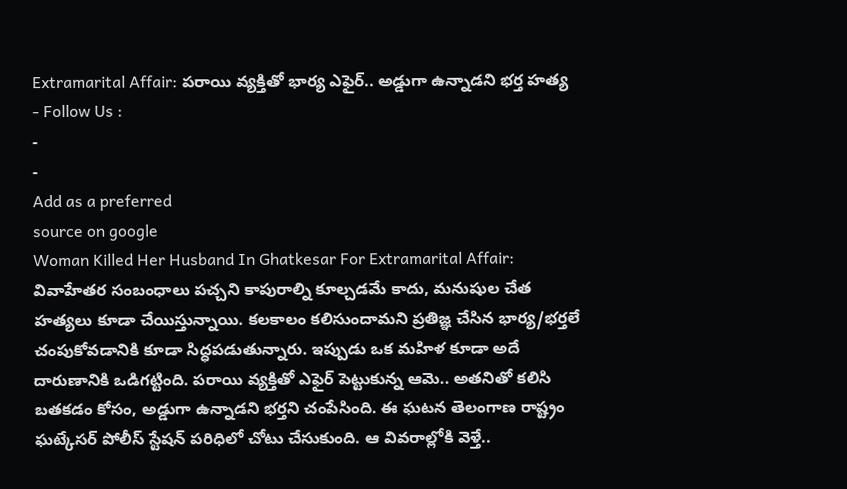Extramarital Affair: పరాయి వ్యక్తితో భార్య ఎఫైర్.. అడ్డుగా ఉన్నాడని భర్త హత్య
- Follow Us :
-
-
Add as a preferred
source on google
Woman Killed Her Husband In Ghatkesar For Extramarital Affair: వివాహేతర సంబంధాలు పచ్చని కాపురాల్ని కూల్చడమే కాదు, మనుషుల చేత హత్యలు కూడా చేయిస్తున్నాయి. కలకాలం కలిసుందామని ప్రతిజ్ఞ చేసిన భార్య/భర్తలే చంపుకోవడానికి కూడా సిద్ధపడుతున్నారు. ఇప్పుడు ఒక మహిళ కూడా అదే దారుణానికి ఒడిగట్టింది. పరాయి వ్యక్తితో ఎఫైర్ పెట్టుకున్న ఆమె.. అతనితో కలిసి బతకడం కోసం, అడ్డుగా ఉన్నాడని భర్తని చంపేసింది. ఈ ఘటన తెలంగాణ రాష్ట్రం ఘట్కేసర్ పోలీస్ స్టేషన్ పరిధిలో చోటు చేసుకుంది. ఆ వివరాల్లోకి వెళ్తే..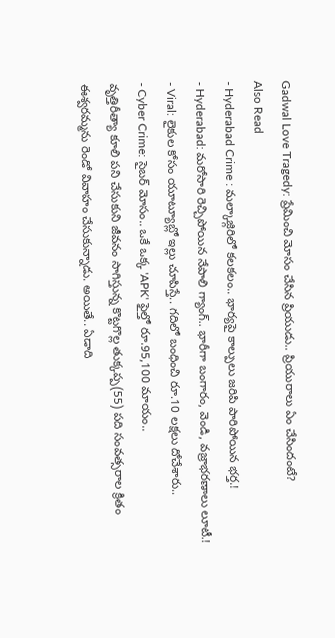Gadwal Love Tragedy: ప్రేమించి మోసం చేసిన ప్రియుడు.. ప్రియురాలు ఏం చేసిందంటే?
Also Read
- Hyderabad Crime : మల్కాజ్గిరిలో కలకలం.. భార్యపై కాల్పులు జరిపి పారిపోయిన భర్త.!
- Hyderabad: మరోసారి రెచ్చిపోయిన నేపాలి గ్యాంగ్.. భారీగా బంగారం, వెండి, వజ్రాభరణాలు లూటీ.!
- Viral: లైకుల కోసం యూట్యూబ్లో ఇల్లు చూపిస్తే.. గదిలో బంధించి రూ.10 లక్షలు దోచేశారు..
- Cyber Crime: సైబర్ మోసం.. ఒకే ఒక్క 'APK' ఫైల్తో రూ.95,100 మాయం..
వృత్తిరీత్యా కూలి పని చేసుకుని జీవనం సాగిస్తున్న కొట్టగొల్ల తుక్కప్ప(55) పది సంవత్సరాల క్రితం ఈశ్వరమ్మను రెండో వివాహం చేసుకున్నాడు. అయితే.. ఏడాది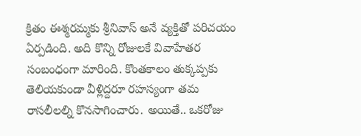క్రితం ఈశ్మరమ్మకు శ్రీనివాస్ అనే వ్యక్తితో పరిచయం ఏర్పడింది. అది కొన్ని రోజులకే వివాహేతర సంబంధంగా మారింది. కొంతకాలం తుక్కప్పకు తెలియకుండా వీళ్లిద్దరూ రహస్యంగా తమ రాసలీలల్ని కొనసాగించారు. అయితే.. ఒకరోజు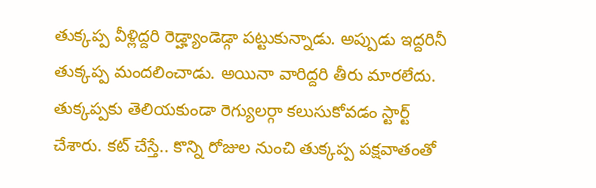తుక్కప్ప వీళ్లిద్దరి రెడ్హ్యాండెడ్గా పట్టుకున్నాడు. అప్పుడు ఇద్దరినీ తుక్కప్ప మందలించాడు. అయినా వారిద్దరి తీరు మారలేదు. తుక్కప్పకు తెలియకుండా రెగ్యులర్గా కలుసుకోవడం స్టార్ట్ చేశారు. కట్ చేస్తే.. కొన్ని రోజుల నుంచి తుక్కప్ప పక్షవాతంతో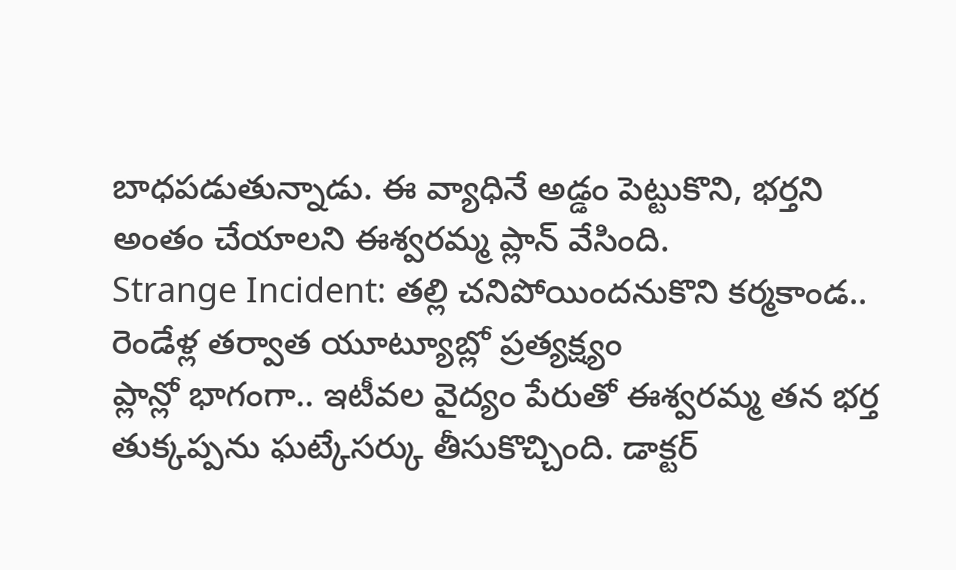బాధపడుతున్నాడు. ఈ వ్యాధినే అడ్డం పెట్టుకొని, భర్తని అంతం చేయాలని ఈశ్వరమ్మ ప్లాన్ వేసింది.
Strange Incident: తల్లి చనిపోయిందనుకొని కర్మకాండ.. రెండేళ్ల తర్వాత యూట్యూబ్లో ప్రత్యక్ష్యం
ప్లాన్లో భాగంగా.. ఇటీవల వైద్యం పేరుతో ఈశ్వరమ్మ తన భర్త తుక్కప్పను ఘట్కేసర్కు తీసుకొచ్చింది. డాక్టర్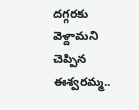దగ్గరకు వెళ్దామని చెప్పిన ఈశ్వరమ్మ..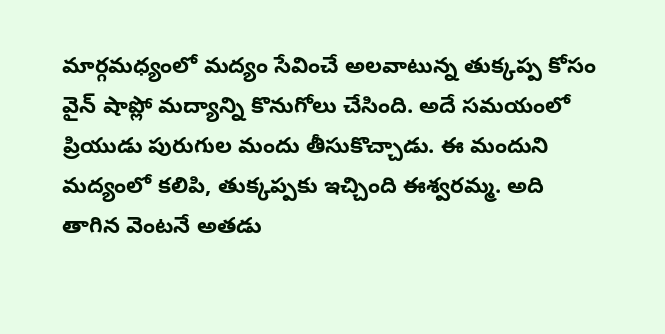మార్గమధ్యంలో మద్యం సేవించే అలవాటున్న తుక్కప్ప కోసం వైన్ షాప్లో మద్యాన్ని కొనుగోలు చేసింది. అదే సమయంలో ప్రియుడు పురుగుల మందు తీసుకొచ్చాడు. ఈ మందుని మద్యంలో కలిపి, తుక్కప్పకు ఇచ్చింది ఈశ్వరమ్మ. అది తాగిన వెంటనే అతడు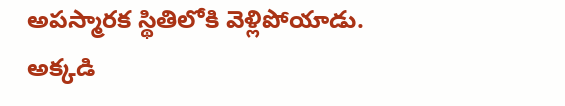అపస్మారక స్థితిలోకి వెళ్లిపోయాడు. అక్కడి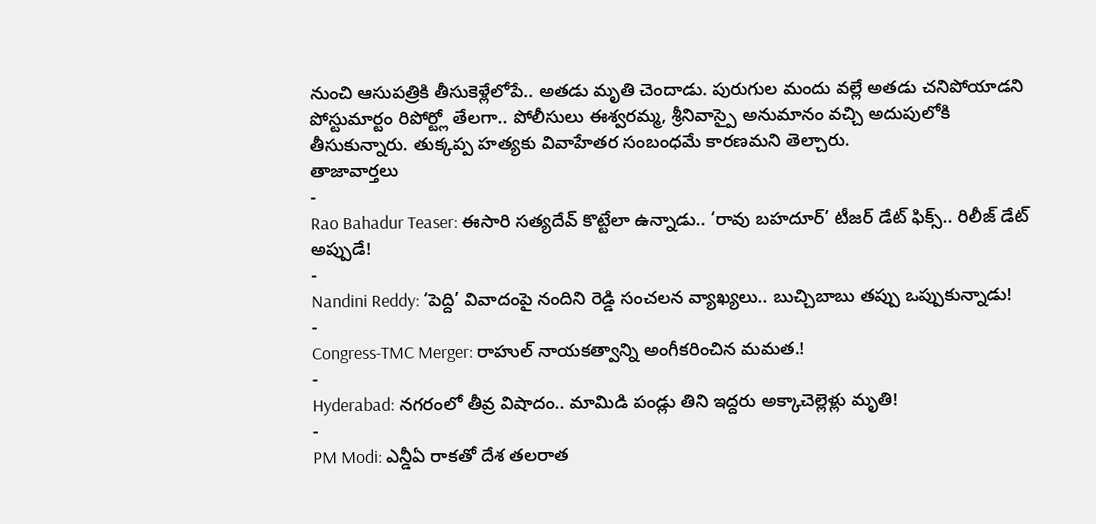నుంచి ఆసుపత్రికి తీసుకెళ్లేలోపే.. అతడు మృతి చెందాడు. పురుగుల మందు వల్లే అతడు చనిపోయాడని పోస్టుమార్టం రిపోర్ట్లో తేలగా.. పోలీసులు ఈశ్వరమ్మ, శ్రీనివాస్పై అనుమానం వచ్చి అదుపులోకి తీసుకున్నారు. తుక్కప్ప హత్యకు వివాహేతర సంబంధమే కారణమని తెల్చారు.
తాజావార్తలు
-
Rao Bahadur Teaser: ఈసారి సత్యదేవ్ కొట్టేలా ఉన్నాడు.. ‘రావు బహదూర్’ టీజర్ డేట్ ఫిక్స్.. రిలీజ్ డేట్ అప్పుడే!
-
Nandini Reddy: ‘పెద్ది’ వివాదంపై నందిని రెడ్డి సంచలన వ్యాఖ్యలు.. బుచ్చిబాబు తప్పు ఒప్పుకున్నాడు!
-
Congress-TMC Merger: రాహుల్ నాయకత్వాన్ని అంగీకరించిన మమత.!
-
Hyderabad: నగరంలో తీవ్ర విషాదం.. మామిడి పండ్లు తిని ఇద్దరు అక్కాచెల్లెళ్లు మృతి!
-
PM Modi: ఎన్డీఏ రాకతో దేశ తలరాత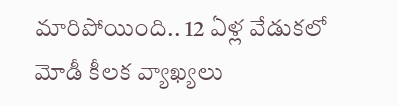మారిపోయింది.. 12 ఏళ్ల వేడుకలో మోడీ కీలక వ్యాఖ్యలు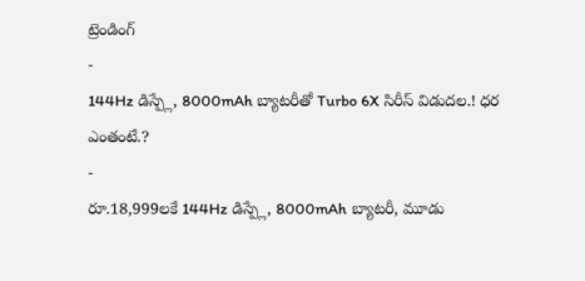ట్రెండింగ్
-
144Hz డిస్ప్లే, 8000mAh బ్యాటరీతో Turbo 6X సిరీస్ విడుదల.! ధర ఎంతంటే.?
-
రూ.18,999లకే 144Hz డిస్ప్లే, 8000mAh బ్యాటరీ, మూడు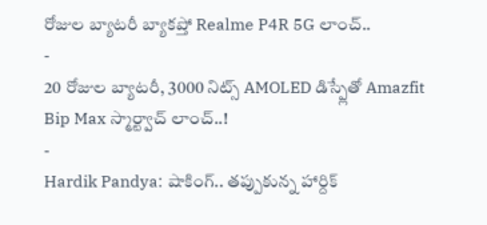రోజుల బ్యాటరీ బ్యాకప్తో Realme P4R 5G లాంచ్..
-
20 రోజుల బ్యాటరీ, 3000 నిట్స్ AMOLED డిస్ప్లేతో Amazfit Bip Max స్మార్ట్వాచ్ లాంచ్..!
-
Hardik Pandya: షాకింగ్.. తప్పుకున్న హార్దిక్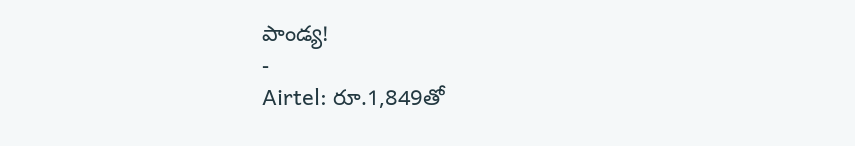పాండ్య!
-
Airtel: రూ.1,849తో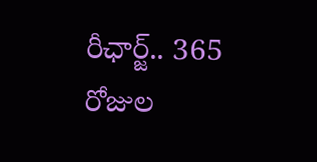రీఛార్జ్.. 365 రోజుల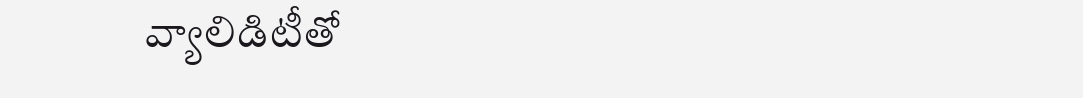వ్యాలిడిటీతో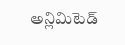అన్లిమిటెడ్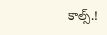కాల్స్.!